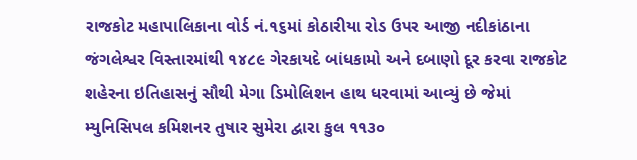રાજકોટ મહાપાલિકાના વોર્ડ નં.૧૬માં કોઠારીયા રોડ ઉપર આજી નદીકાંઠાના જંગલેશ્વર વિસ્તારમાંથી ૧૪૮૯ ગેરકાયદે બાંધકામો અને દબાણો દૂર કરવા રાજકોટ શહેરના ઇતિહાસનું સૌથી મેગા ડિમોલિશન હાથ ધરવામાં આવ્યું છે જેમાં મ્યુનિસિપલ કમિશનર તુષાર સુમેરા દ્વારા કુલ ૧૧૩૦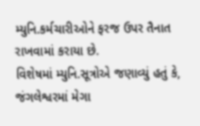મ્યુનિ.કર્મચારીઓને ફરજ ઉપર તૈનાત રાખવામાં કરાયા છે.
વિશેષમાં મ્યુનિ.સૂત્રોએ જણાવ્યું હતું કે, જંગલેશ્વરમાં મેગા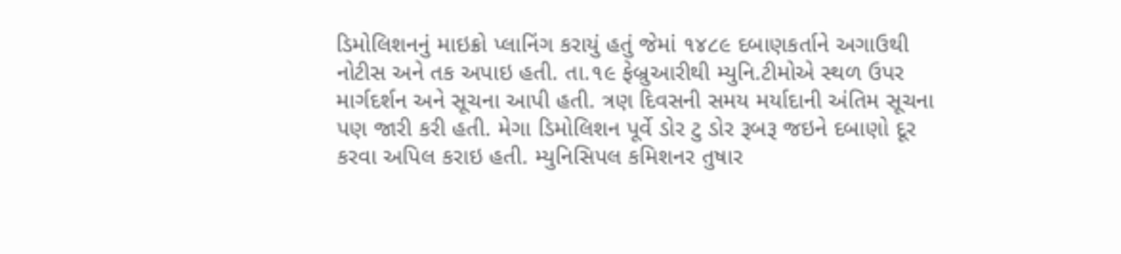ડિમોલિશનનું માઇક્રો પ્લાનિંગ કરાયું હતું જેમાં ૧૪૮૯ દબાણકર્તાને અગાઉથી નોટીસ અને તક અપાઇ હતી. તા.૧૯ ફેબ્રુઆરીથી મ્યુનિ.ટીમોએ સ્થળ ઉપર માર્ગદર્શન અને સૂચના આપી હતી. ત્રણ દિવસની સમય મર્યાદાની અંતિમ સૂચના પણ જારી કરી હતી. મેગા ડિમોલિશન પૂર્વે ડોર ટુ ડોર રૂબરૂ જઇને દબાણો દૂર કરવા અપિલ કરાઇ હતી. મ્યુનિસિપલ કમિશનર તુષાર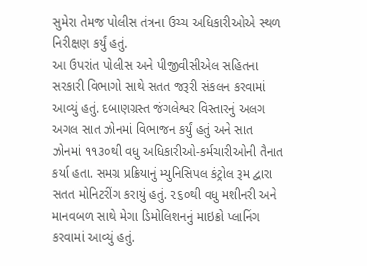સુમેરા તેમજ પોલીસ તંત્રના ઉચ્ચ અધિકારીઓએ સ્થળ નિરીક્ષણ કર્યું હતું.
આ ઉપરાંત પોલીસ અને પીજીવીસીએલ સહિતના સરકારી વિભાગો સાથે સતત જરૂરી સંકલન કરવામાં આવ્યું હતું. દબાણગ્રસ્ત જંગલેશ્વર વિસ્તારનું અલગ અગલ સાત ઝોનમાં વિભાજન કર્યું હતું અને સાત ઝોનમાં ૧૧૩૦થી વધુ અધિકારીઓ-કર્મચારીઓની તૈનાત કર્યા હતા. સમગ્ર પ્રક્રિયાનું મ્યુનિસિપલ કંટ્રોલ રૂમ દ્વારા સતત મોનિટરીંગ કરાયું હતું. ૨૬૦થી વધુ મશીનરી અને માનવબળ સાથે મેગા ડિમોલિશનનું માઇક્રો પ્લાનિંગ કરવામાં આવ્યું હતું.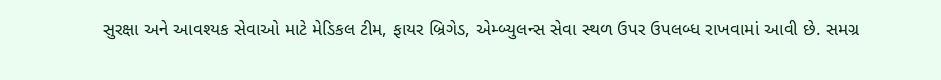સુરક્ષા અને આવશ્યક સેવાઓ માટે મેડિકલ ટીમ, ફાયર બ્રિગેડ, એમ્બ્યુલન્સ સેવા સ્થળ ઉપર ઉપલબ્ધ રાખવામાં આવી છે. સમગ્ર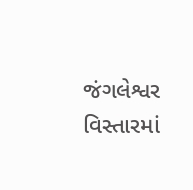જંગલેશ્વર વિસ્તારમાં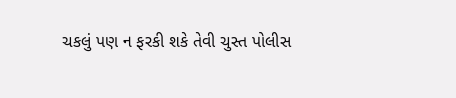ચકલું પણ ન ફરકી શકે તેવી ચુસ્ત પોલીસ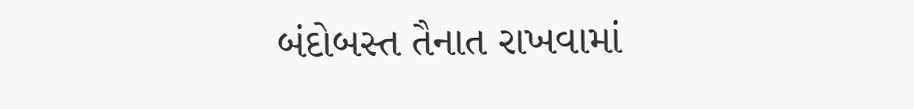બંદોબસ્ત તૈનાત રાખવામાં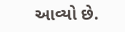આવ્યો છે.